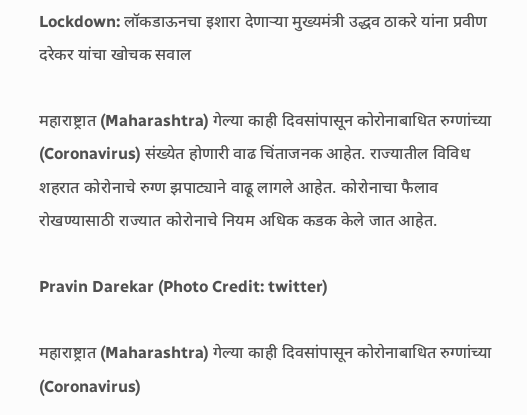Lockdown: लॉकडाऊनचा इशारा देणाऱ्या मुख्यमंत्री उद्धव ठाकरे यांना प्रवीण दरेकर यांचा खोचक सवाल

महाराष्ट्रात (Maharashtra) गेल्या काही दिवसांपासून कोरोनाबाधित रुग्णांच्या (Coronavirus) संख्येत होणारी वाढ चिंताजनक आहेत. राज्यातील विविध शहरात कोरोनाचे रुग्ण झपाट्याने वाढू लागले आहेत. कोरोनाचा फैलाव रोखण्यासाठी राज्यात कोरोनाचे नियम अधिक कडक केले जात आहेत.

Pravin Darekar (Photo Credit: twitter)

महाराष्ट्रात (Maharashtra) गेल्या काही दिवसांपासून कोरोनाबाधित रुग्णांच्या (Coronavirus)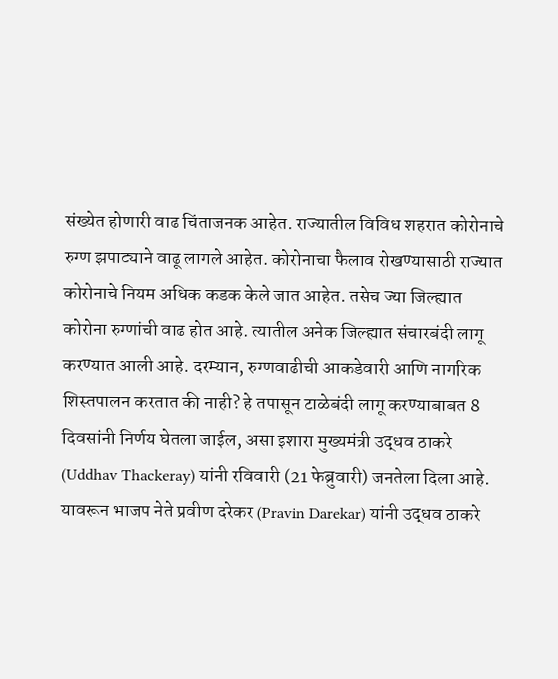संख्येत होणारी वाढ चिंताजनक आहेत. राज्यातील विविध शहरात कोरोनाचे रुग्ण झपाट्याने वाढू लागले आहेत. कोरोनाचा फैलाव रोखण्यासाठी राज्यात कोरोनाचे नियम अधिक कडक केले जात आहेत. तसेच ज्या जिल्ह्यात कोरोना रुग्णांची वाढ होत आहे. त्यातील अनेक जिल्ह्यात संचारबंदी लागू करण्यात आली आहे. दरम्यान, रुग्णवाढीची आकडेवारी आणि नागरिक शिस्तपालन करतात की नाही? हे तपासून टाळेबंदी लागू करण्याबाबत 8 दिवसांनी निर्णय घेतला जाईल, असा इशारा मुख्यमंत्री उद्धव ठाकरे (Uddhav Thackeray) यांनी रविवारी (21 फेब्रुवारी) जनतेला दिला आहे. यावरून भाजप नेते प्रवीण दरेकर (Pravin Darekar) यांनी उद्धव ठाकरे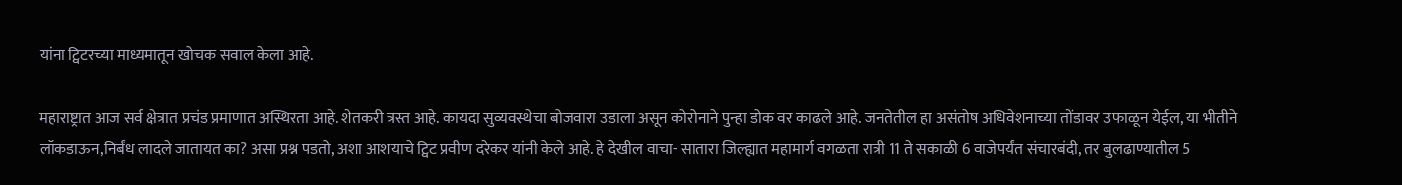यांना ट्विटरच्या माध्यमातून खोचक सवाल केला आहे.

महाराष्ट्रात आज सर्व क्षेत्रात प्रचंड प्रमाणात अस्थिरता आहे. शेतकरी त्रस्त आहे. कायदा सुव्यवस्थेचा बोजवारा उडाला असून कोरोनाने पुन्हा डोक वर काढले आहे. जनतेतील हा असंतोष अधिवेशनाच्या तोंडावर उफाळून येईल, या भीतीने लॉकडाऊन,निर्बंध लादले जातायत का? असा प्रश्न पडतो, अशा आशयाचे ट्विट प्रवीण दरेकर यांनी केले आहे. हे देखील वाचा- सातारा जिल्ह्यात महामार्ग वगळता रात्री 11 ते सकाळी 6 वाजेपर्यंत संचारबंदी, तर बुलढाण्यातील 5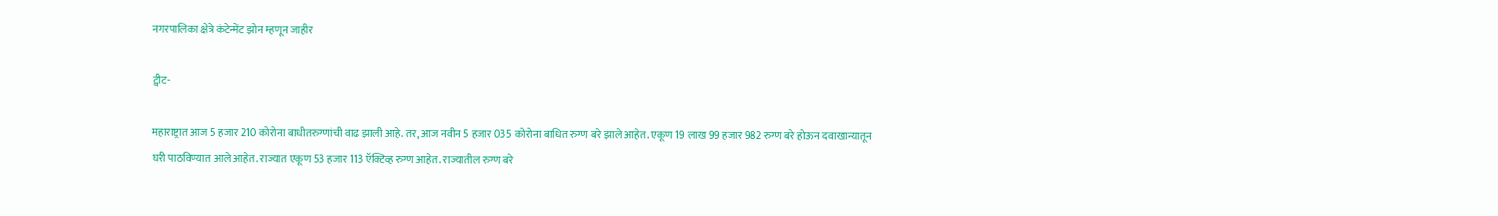नगरपालिका क्षेत्रे कंटेन्मेंट झोन म्हणून जाहीर

ट्वीट-

महाराष्ट्रात आज 5 हजार 210 कोरोना बाधीतरुग्णांची वाढ झाली आहे. तर, आज नवीन 5 हजार 035 कोरोना बाधित रुग्ण बरे झाले आहेत. एकूण 19 लाख 99 हजार 982 रुग्ण बरे होऊन दवाखान्यातून घरी पाठविण्यात आले आहेत. राज्यात एकूण 53 हजार 113 ऍक्टिव्ह रुग्ण आहेत. राज्यातील रुग्ण बरे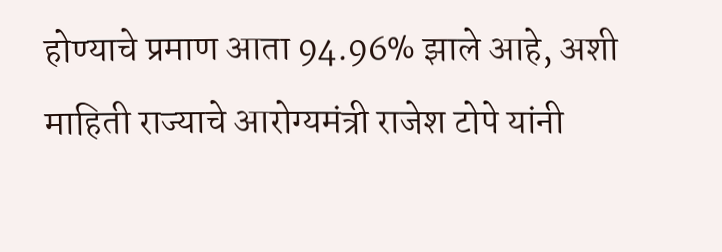होण्याचे प्रमाण आता 94.96% झाले आहे, अशी माहिती राज्याचे आरोग्यमंत्री राजेश टोपे यांनी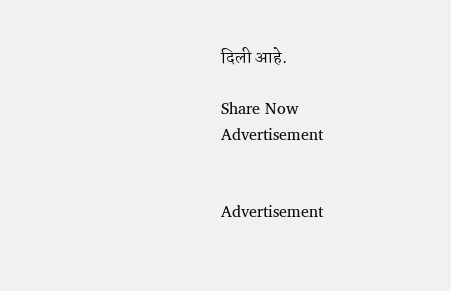दिली आहे.

Share Now
Advertisement


Advertisement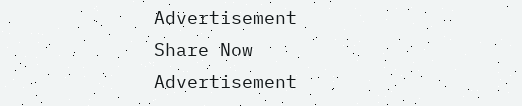Advertisement
Share Now
Advertisement